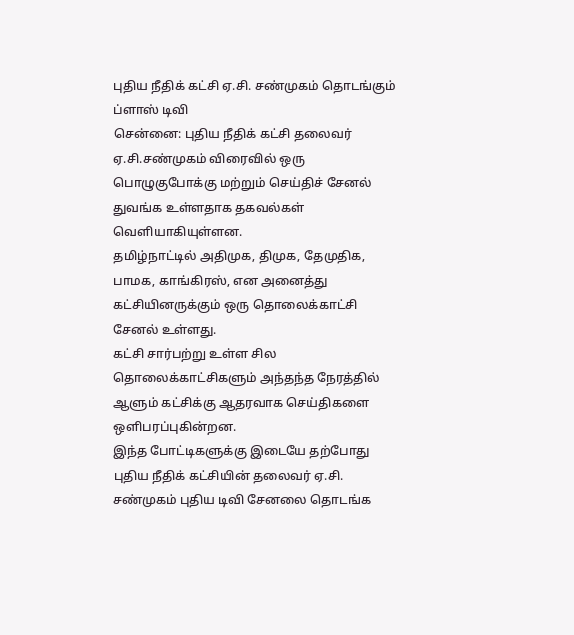புதிய நீதிக் கட்சி ஏ.சி. சண்முகம் தொடங்கும் ப்ளாஸ் டிவி
சென்னை: புதிய நீதிக் கட்சி தலைவர் ஏ.சி.சண்முகம் விரைவில் ஒரு பொழுகுபோக்கு மற்றும் செய்திச் சேனல் துவங்க உள்ளதாக தகவல்கள் வெளியாகியுள்ளன.
தமிழ்நாட்டில் அதிமுக, திமுக, தேமுதிக, பாமக, காங்கிரஸ், என அனைத்து கட்சியினருக்கும் ஒரு தொலைக்காட்சி சேனல் உள்ளது.
கட்சி சார்பற்று உள்ள சில தொலைக்காட்சிகளும் அந்தந்த நேரத்தில் ஆளும் கட்சிக்கு ஆதரவாக செய்திகளை ஒளிபரப்புகின்றன.
இந்த போட்டிகளுக்கு இடையே தற்போது புதிய நீதிக் கட்சியின் தலைவர் ஏ.சி. சண்முகம் புதிய டிவி சேனலை தொடங்க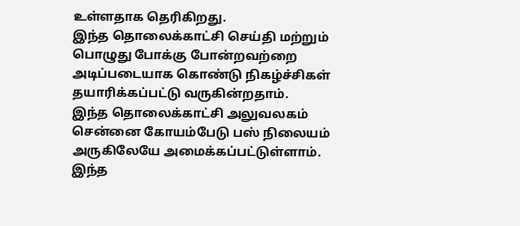உள்ளதாக தெரிகிறது.
இந்த தொலைக்காட்சி செய்தி மற்றும் பொழுது போக்கு போன்றவற்றை அடிப்படையாக கொண்டு நிகழ்ச்சிகள் தயாரிக்கப்பட்டு வருகின்றதாம்.
இந்த தொலைக்காட்சி அலுவலகம் சென்னை கோயம்பேடு பஸ் நிலையம் அருகிலேயே அமைக்கப்பட்டுள்ளாம்.
இந்த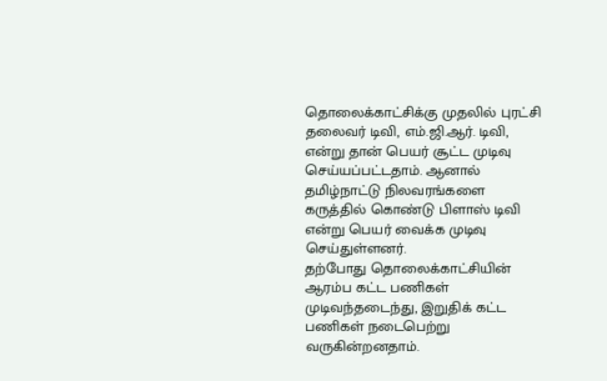தொலைக்காட்சிக்கு முதலில் புரட்சி தலைவர் டிவி, எம்.ஜி.ஆர். டிவி, என்று தான் பெயர் சூட்ட முடிவு செய்யப்பட்டதாம். ஆனால் தமிழ்நாட்டு நிலவரங்களை கருத்தில் கொண்டு பிளாஸ் டிவி என்று பெயர் வைக்க முடிவு செய்துள்ளனர்.
தற்போது தொலைக்காட்சியின் ஆரம்ப கட்ட பணிகள் முடிவந்தடைந்து, இறுதிக் கட்ட பணிகள் நடைபெற்று வருகின்றனதாம்.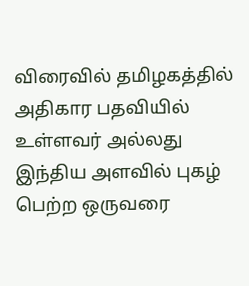விரைவில் தமிழகத்தில் அதிகார பதவியில் உள்ளவர் அல்லது இந்திய அளவில் புகழ் பெற்ற ஒருவரை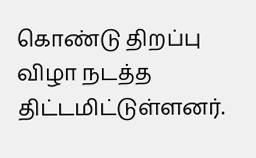கொண்டு திறப்பு விழா நடத்த திட்டமிட்டுள்ளனர்.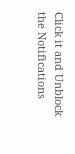Click it and Unblock the Notifications